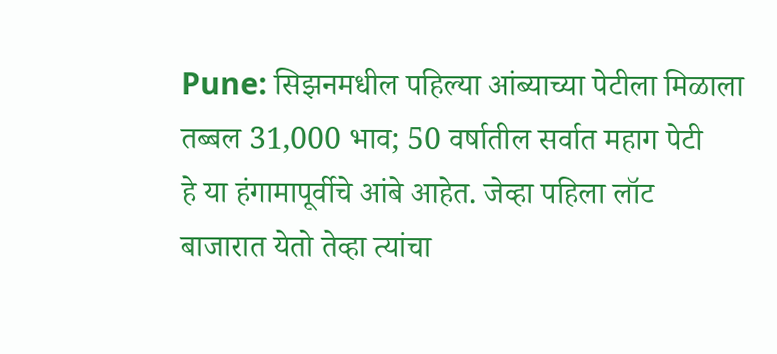Pune: सिझनमधील पहिल्या आंब्याच्या पेटीला मिळाला तब्बल 31,000 भाव; 50 वर्षातील सर्वात महाग पेटी
हे या हंगामापूर्वीचे आंबे आहेत. जेव्हा पहिला लॉट बाजारात येतो तेव्हा त्यांचा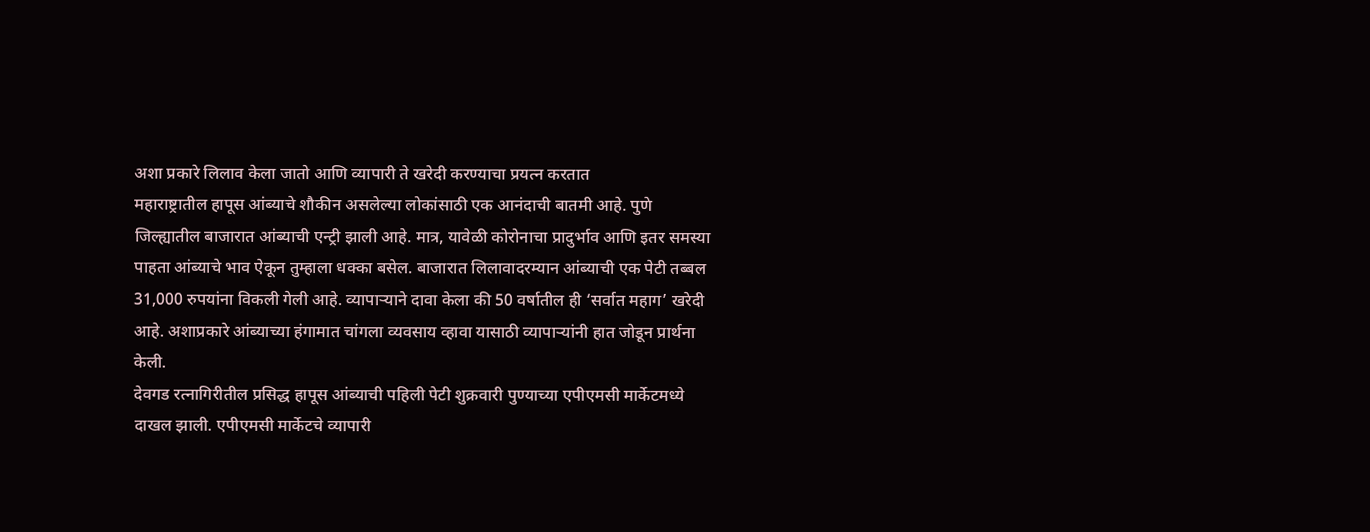अशा प्रकारे लिलाव केला जातो आणि व्यापारी ते खरेदी करण्याचा प्रयत्न करतात
महाराष्ट्रातील हापूस आंब्याचे शौकीन असलेल्या लोकांसाठी एक आनंदाची बातमी आहे. पुणे जिल्ह्यातील बाजारात आंब्याची एन्ट्री झाली आहे. मात्र, यावेळी कोरोनाचा प्रादुर्भाव आणि इतर समस्या पाहता आंब्याचे भाव ऐकून तुम्हाला धक्का बसेल. बाजारात लिलावादरम्यान आंब्याची एक पेटी तब्बल 31,000 रुपयांना विकली गेली आहे. व्यापाऱ्याने दावा केला की 50 वर्षातील ही ‘सर्वात महाग’ खरेदी आहे. अशाप्रकारे आंब्याच्या हंगामात चांगला व्यवसाय व्हावा यासाठी व्यापाऱ्यांनी हात जोडून प्रार्थना केली.
देवगड रत्नागिरीतील प्रसिद्ध हापूस आंब्याची पहिली पेटी शुक्रवारी पुण्याच्या एपीएमसी मार्केटमध्ये दाखल झाली. एपीएमसी मार्केटचे व्यापारी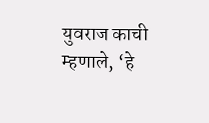युवराज काची म्हणाले, ‘हे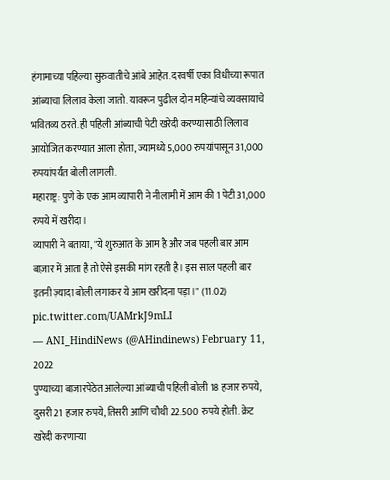हंगामाच्या पहिल्या सुरुवातीचे आंबे आहेत. दरवर्षी एका विधीच्या रूपात आंब्याचा लिलाव केला जातो. यावरून पुढील दोन महिन्यांचे व्यवसायाचे भवितव्य ठरते. ही पहिली आंब्याची पेटी खरेदी करण्यासाठी लिलाव आयोजित करण्यात आला होता, ज्यामध्ये 5,000 रुपयांपासून 31,000 रुपयांपर्यंत बोली लागली.
महाराष्ट्र: पुणे के एक आम व्यापारी ने नीलामी में आम की 1 पेटी 31,000 रुपये में खरीदा।
व्यापारी ने बताया, "ये शुरुआत के आम है और जब पहली बार आम बाज़ार में आता है तो ऐसे इसकी मांग रहती है। इस साल पहली बार इतनी ज़्यादा बोली लगाकर ये आम खरीदना पड़ा।" (11.02) pic.twitter.com/UAMrkJ9mLI
— ANI_HindiNews (@AHindinews) February 11, 2022
पुण्याच्या बाजारपेठेत आलेल्या आंब्याची पहिली बोली 18 हजार रुपये, दुसरी 21 हजार रुपये, तिसरी आणि चौथी 22.500 रुपये होती. क्रेट खरेदी करणाऱ्या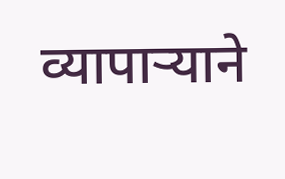व्यापाऱ्याने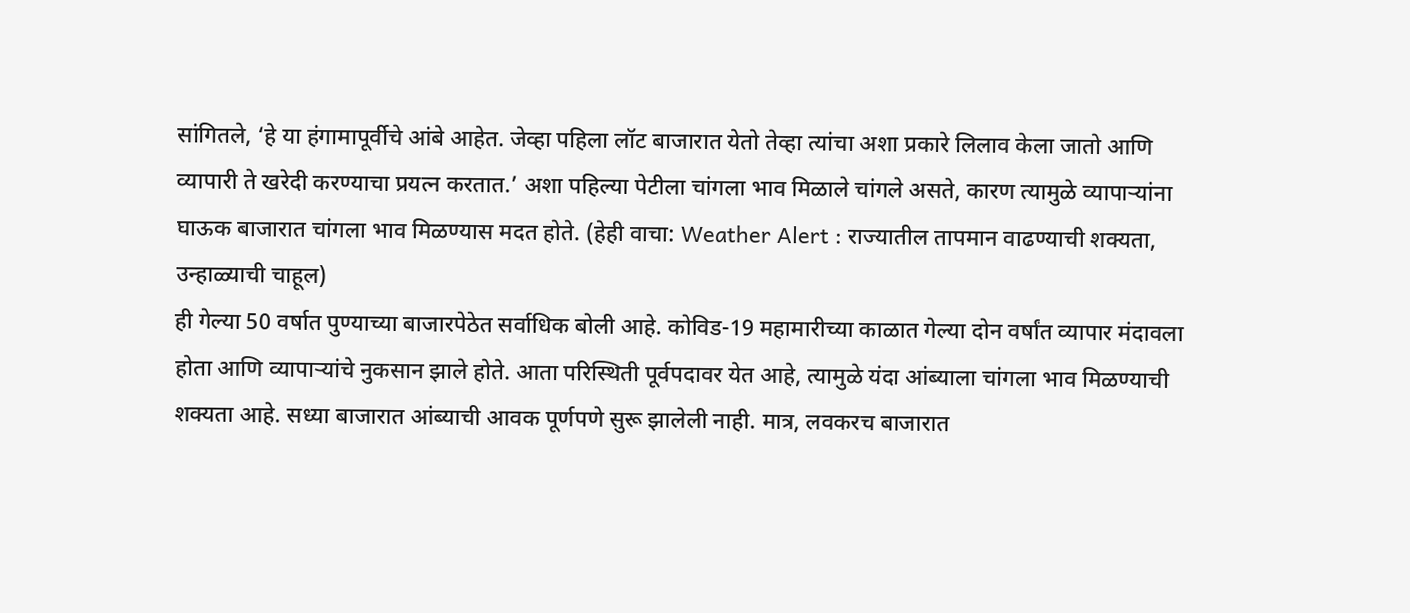सांगितले, ‘हे या हंगामापूर्वीचे आंबे आहेत. जेव्हा पहिला लॉट बाजारात येतो तेव्हा त्यांचा अशा प्रकारे लिलाव केला जातो आणि व्यापारी ते खरेदी करण्याचा प्रयत्न करतात.’ अशा पहिल्या पेटीला चांगला भाव मिळाले चांगले असते, कारण त्यामुळे व्यापाऱ्यांना घाऊक बाजारात चांगला भाव मिळण्यास मदत होते. (हेही वाचा: Weather Alert : राज्यातील तापमान वाढण्याची शक्यता, उन्हाळ्याची चाहूल)
ही गेल्या 50 वर्षात पुण्याच्या बाजारपेठेत सर्वाधिक बोली आहे. कोविड-19 महामारीच्या काळात गेल्या दोन वर्षांत व्यापार मंदावला होता आणि व्यापाऱ्यांचे नुकसान झाले होते. आता परिस्थिती पूर्वपदावर येत आहे, त्यामुळे यंदा आंब्याला चांगला भाव मिळण्याची शक्यता आहे. सध्या बाजारात आंब्याची आवक पूर्णपणे सुरू झालेली नाही. मात्र, लवकरच बाजारात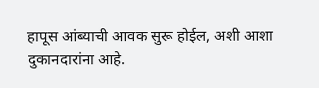हापूस आंब्याची आवक सुरू होईल, अशी आशा दुकानदारांना आहे.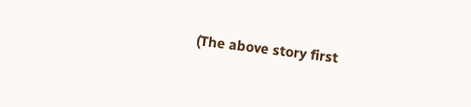(The above story first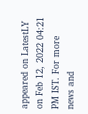appeared on LatestLY on Feb 12, 2022 04:21 PM IST. For more news and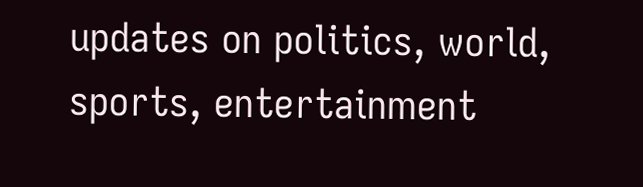updates on politics, world, sports, entertainment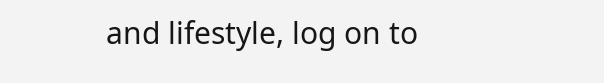and lifestyle, log on to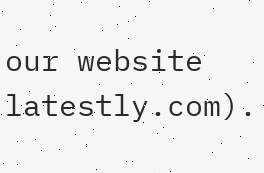our website latestly.com).